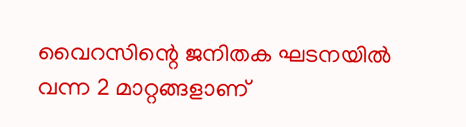വൈറസിന്റെ ജനിതക ഘടനയിൽ വന്ന 2 മാറ്റങ്ങളാണ്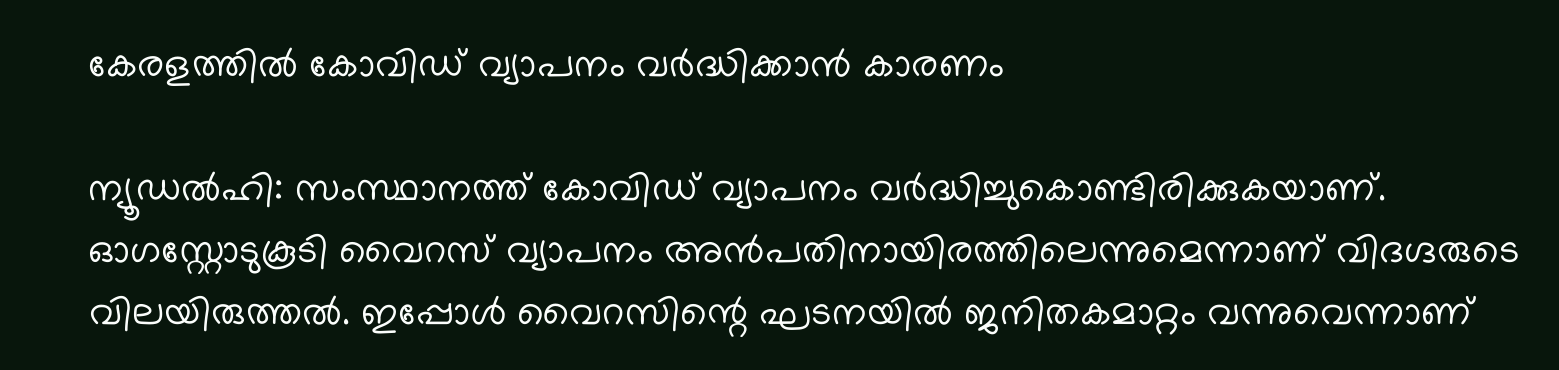കേരളത്തിൽ കോവിഡ് വ്യാപനം വർദ്ധിക്കാൻ കാരണം

ന്യൂഡല്‍‍ഹി: സംസ്ഥാനത്ത് കോവിഡ് വ്യാപനം വര്‍ദ്ധിച്ചുകൊണ്ടിരിക്കുകയാണ്. ഓഗസ്റ്റോടുകൂടി വൈറസ് വ്യാപനം അന്‍പതിനായിരത്തിലെന്നുമെന്നാണ് വിദഗ്ദരുടെ വിലയിരുത്തല്‍. ഇപ്പോള്‍ വൈറസിന്റെ ഘടനയില്‍ ജനിതകമാറ്റം വന്നുവെന്നാണ്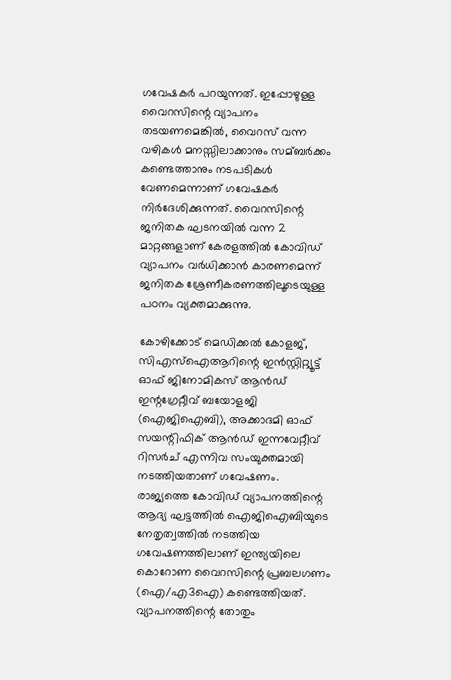ഗവേഷകര്‍ പറയുന്നത്. ഇപ്പോഴുള്ള വൈറസിന്റെ വ്യാപനം തടയണമെങ്കില്‍, വൈറസ് വന്ന വഴികള്‍ മനസ്സിലാക്കാനും സമ്ബര്‍ക്കം കണ്ടെത്താനും നടപടികള്‍ വേണമെന്നാണ് ഗവേഷകര്‍ നിര്‍ദേശിക്കുന്നത്. വൈറസിന്റെ ജനിതക ഘടനയില്‍ വന്ന 2 മാറ്റങ്ങളാണ് കേരളത്തില്‍ കോവിഡ് വ്യാപനം വര്‍ധിക്കാന്‍ കാരണമെന്ന് ജനിതക ശ്രേണീകരണത്തിലൂടെയുള്ള പഠനം വ്യക്തമാക്കുന്നു.

കോഴിക്കോട് മെഡിക്കല്‍ കോളജ്, സിഎസ്‌ഐആറിന്റെ ഇന്‍സ്റ്റിറ്റ്യൂട്ട് ഓഫ് ജിനോമികസ് ആന്‍ഡ് ഇന്റഗ്രേറ്റീവ് ബയോളജി (ഐജിഐബി), അക്കാദമി ഓഫ് സയന്റിഫിക് ആന്‍ഡ് ഇന്നവേറ്റീവ് റിസര്‍ച് എന്നിവ സംയുക്തമായി നടത്തിയതാണ് ഗവേഷണം.
രാജ്യത്തെ കോവിഡ് വ്യാപനത്തിന്റെ ആദ്യ ഘട്ടത്തില്‍ ഐജിഐബിയുടെ നേതൃത്വത്തില്‍ നടത്തിയ ഗവേഷണത്തിലാണ് ഇന്ത്യയിലെ കൊറോണ വൈറസിന്റെ പ്രബലഗണം (ഐ/എ3ഐ) കണ്ടെത്തിയത്. വ്യാപനത്തിന്റെ തോതും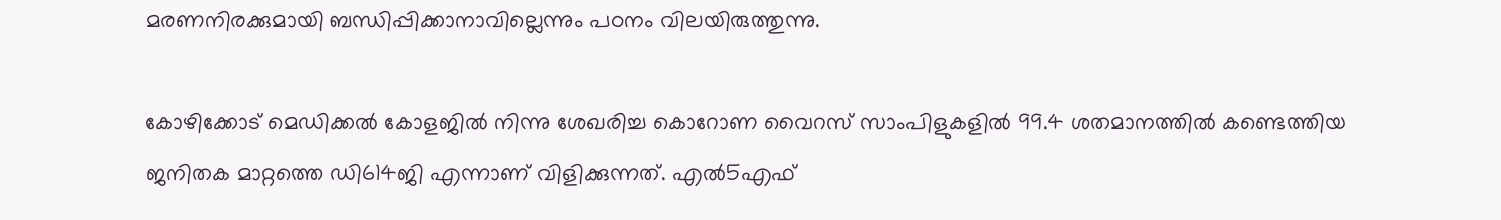മരണനിരക്കുമായി ബന്ധിപ്പിക്കാനാവില്ലെന്നും പഠനം വിലയിരുത്തുന്നു.

കോഴിക്കോട് മെഡിക്കല്‍ കോളജില്‍ നിന്നു ശേഖരിച്ച കൊറോണ വൈറസ് സാംപിളുകളില്‍ 99.4 ശതമാനത്തില്‍ കണ്ടെത്തിയ ജനിതക മാറ്റത്തെ ഡി614ജി എന്നാണ് വിളിക്കുന്നത്. എല്‍5എഫ്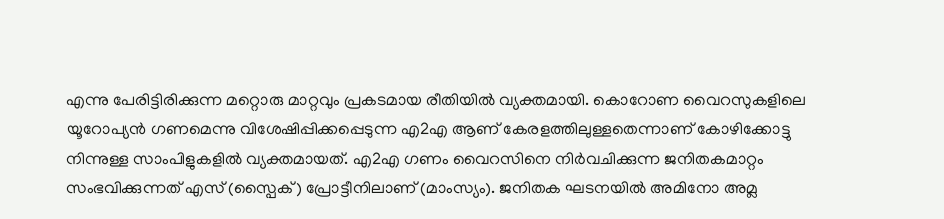എന്നു പേരിട്ടിരിക്കുന്ന മറ്റൊരു മാറ്റവും പ്രകടമായ രീതിയില്‍ വ്യക്തമായി. കൊറോണ വൈറസുകളിലെ യൂറോപ്യന്‍ ഗണമെന്നു വിശേഷിപ്പിക്കപ്പെടുന്ന എ2എ ആണ് കേരളത്തിലുള്ളതെന്നാണ് കോഴിക്കോട്ടു നിന്നുള്ള സാംപിളുകളില്‍ വ്യക്തമായത്. എ2എ ഗണം വൈറസിനെ നിര്‍വചിക്കുന്ന ജനിതകമാറ്റം സംഭവിക്കുന്നത് എസ് (സ്പൈക്) പ്രോട്ടീനിലാണ് (മാംസ്യം). ജനിതക ഘടനയില്‍ അമിനോ അമ്ല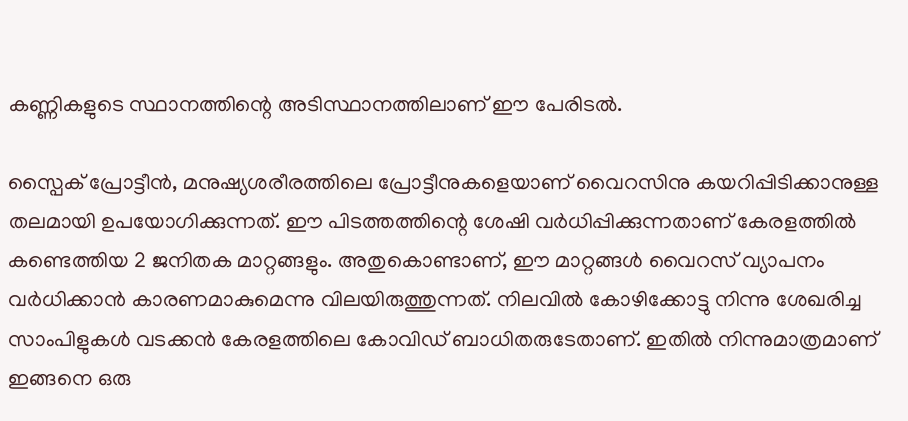കണ്ണികളുടെ സ്ഥാനത്തിന്റെ അടിസ്ഥാനത്തിലാണ് ഈ പേരിടല്‍.

സ്പൈക് പ്രോട്ടീന്‍, മനുഷ്യശരീരത്തിലെ പ്രോട്ടീനുകളെയാണ് വൈറസിനു കയറിപ്പിടിക്കാനുള്ള തലമായി ഉപയോഗിക്കുന്നത്. ഈ പിടത്തത്തിന്റെ ശേഷി വര്‍ധിപ്പിക്കുന്നതാണ് കേരളത്തില്‍ കണ്ടെത്തിയ 2 ജനിതക മാറ്റങ്ങളും. അതുകൊണ്ടാണ്, ഈ മാറ്റങ്ങള്‍ വൈറസ് വ്യാപനം വര്‍ധിക്കാന്‍ കാരണമാകുമെന്നു വിലയിരുത്തുന്നത്. നിലവില്‍ കോഴിക്കോട്ടു നിന്നു ശേഖരിച്ച സാംപിളുകള്‍ വടക്കന്‍ കേരളത്തിലെ കോവിഡ് ബാധിതരുടേതാണ്. ഇതില്‍ നിന്നുമാത്രമാണ് ഇങ്ങനെ ഒരു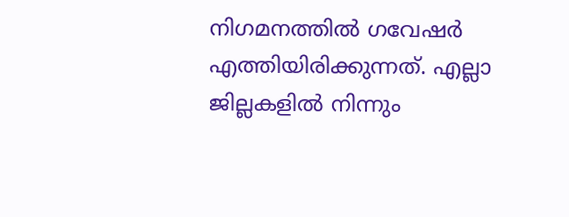നിഗമനത്തില്‍ ഗവേഷര്‍ എത്തിയിരിക്കുന്നത്. എല്ലാ ജില്ലകളില്‍ നിന്നും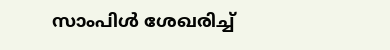സാംപിള്‍ ശേഖരിച്ച്‌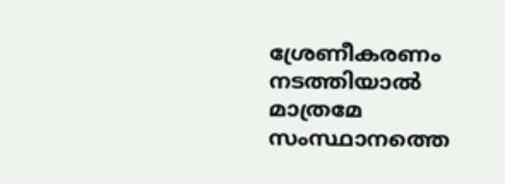ശ്രേണീകരണം നടത്തിയാല്‍ മാത്രമേ സംസ്ഥാനത്തെ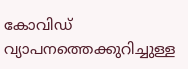കോവിഡ് വ്യാപനത്തെക്കുറിച്ചുള്ള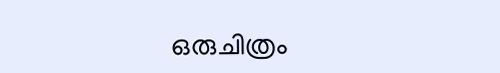ഒരുചിത്രം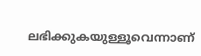ലഭിക്കുകയുള്ളൂവെന്നാണ്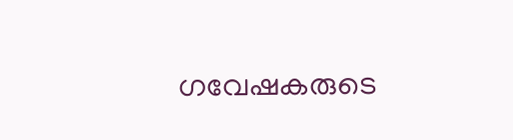ഗവേഷകരുടെ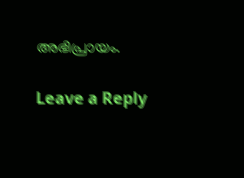അഭിപ്രായം.

Leave a Reply